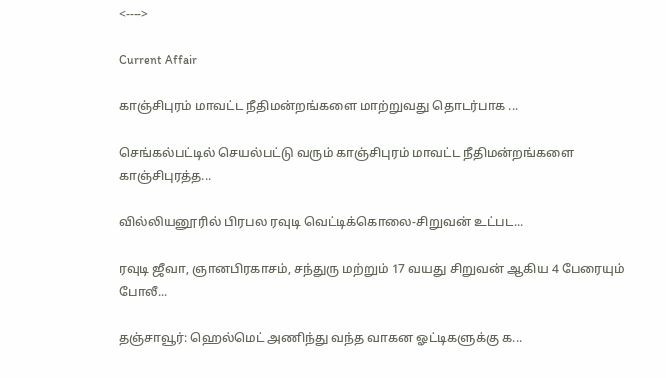<---->

Current Affair

காஞ்சிபுரம் மாவட்ட நீதிமன்றங்களை மாற்றுவது தொடர்பாக ...

செங்கல்பட்டில் செயல்பட்டு வரும் காஞ்சிபுரம் மாவட்ட நீதிமன்றங்களை காஞ்சிபுரத்த...

வில்லியனூரில் பிரபல ரவுடி வெட்டிக்கொலை-சிறுவன் உட்பட...

ரவுடி ஜீவா, ஞானபிரகாசம், சந்துரு மற்றும் 17 வயது சிறுவன் ஆகிய 4 பேரையும் போலீ...

தஞ்சாவூர்: ஹெல்மெட் அணிந்து வந்த வாகன ஓட்டிகளுக்கு க...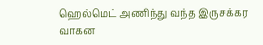ஹெல்மெட் அணிந்து வந்த இருசக்கர வாகன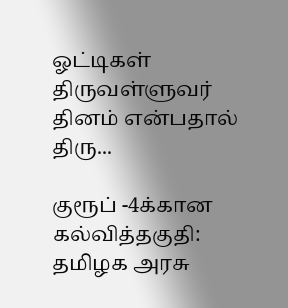ஓட்டிகள் திருவள்ளுவர் தினம் என்பதால் திரு...

குரூப் -4க்கான கல்வித்தகுதி: தமிழக அரசு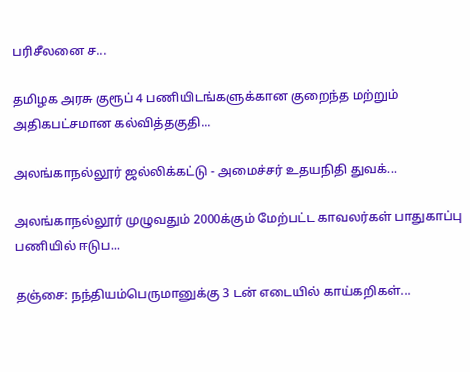பரிசீலனை ச...

தமிழக அரசு குரூப் 4 பணியிடங்களுக்கான குறைந்த மற்றும் அதிகபட்சமான கல்வித்தகுதி...

அலங்காநல்லூர் ஜல்லிக்கட்டு - அமைச்சர் உதயநிதி துவக்...

அலங்காநல்லூர் முழுவதும் 2000க்கும் மேற்பட்ட காவலர்கள் பாதுகாப்பு பணியில் ஈடுப...

தஞ்சை: நந்தியம்பெருமானுக்கு 3 டன் எடையில் காய்கறிகள்...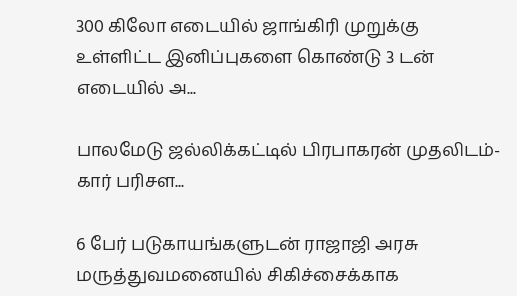300 கிலோ எடையில் ஜாங்கிரி முறுக்கு உள்ளிட்ட இனிப்புகளை கொண்டு 3 டன் எடையில் அ...

பாலமேடு ஜல்லிக்கட்டில் பிரபாகரன் முதலிடம்-கார் பரிசள...

6 பேர் படுகாயங்களுடன் ராஜாஜி அரசு மருத்துவமனையில் சிகிச்சைக்காக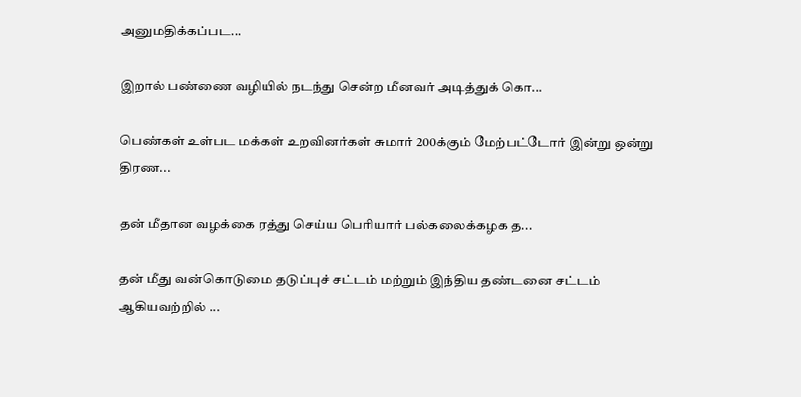அனுமதிக்கப்பட...

இறால் பண்ணை வழியில் நடந்து சென்ற மீனவர் அடித்துக் கொ...

பெண்கள் உள்பட மக்கள் உறவினர்கள் சுமார் 200க்கும் மேற்பட்டோர் இன்று ஒன்று திரண...

தன் மீதான வழக்கை ரத்து செய்ய பெரியார் பல்கலைக்கழக த...

தன் மீது வன்கொடுமை தடுப்புச் சட்டம் மற்றும் இந்திய தண்டனை சட்டம் ஆகியவற்றில் ...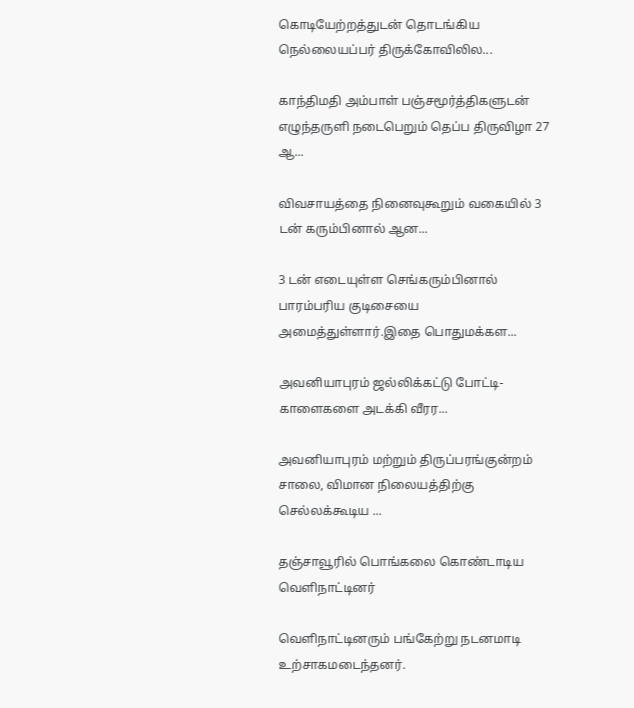கொடியேற்றத்துடன் தொடங்கிய நெல்லையப்பர் திருக்கோவிலில...

காந்திமதி அம்பாள் பஞ்சமூர்த்திகளுடன் எழுந்தருளி நடைபெறும் தெப்ப திருவிழா 27 ஆ...

விவசாயத்தை நினைவுகூறும் வகையில் 3 டன் கரும்பினால் ஆன...

3 டன் எடையுள்ள செங்கரும்பினால் பாரம்பரிய குடிசையை அமைத்துள்ளார்.இதை பொதுமக்கள...

அவனியாபுரம் ஜல்லிக்கட்டு போட்டி- காளைகளை அடக்கி வீரர...

அவனியாபுரம் மற்றும் திருப்பரங்குன்றம் சாலை, விமான நிலையத்திற்கு செல்லக்கூடிய ...

தஞ்சாவூரில் பொங்கலை கொண்டாடிய வெளிநாட்டினர்

வெளிநாட்டினரும் பங்கேற்று நடனமாடி உற்சாகமடைந்தனர்.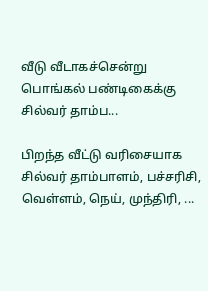வீடு வீடாகச்சென்று பொங்கல் பண்டிகைக்கு சில்வர் தாம்ப...

பிறந்த வீட்டு வரிசையாக சில்வர் தாம்பாளம், பச்சரிசி, வெள்ளம், நெய், முந்திரி, ...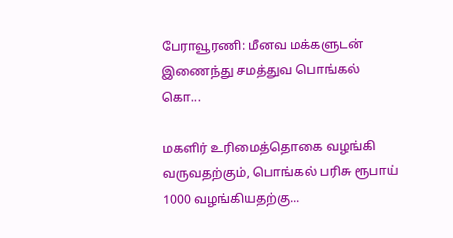பேராவூரணி: மீனவ மக்களுடன் இணைந்து சமத்துவ பொங்கல் கொ...

மகளிர் உரிமைத்தொகை வழங்கி வருவதற்கும், பொங்கல் பரிசு ரூபாய் 1000 வழங்கியதற்கு...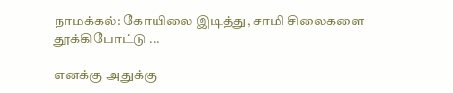நாமக்கல்: கோயிலை இடித்து, சாமி சிலைகளை தூக்கிபோட்டு ...

எனக்கு அதுக்கு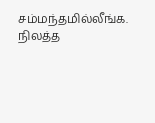சம்மந்தமில்லீங்க. நிலத்த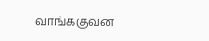வாங்ககுவன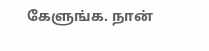கேளுங்க. நான்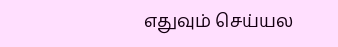எதுவும் செய்யல